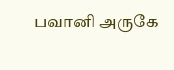பவானி அருகே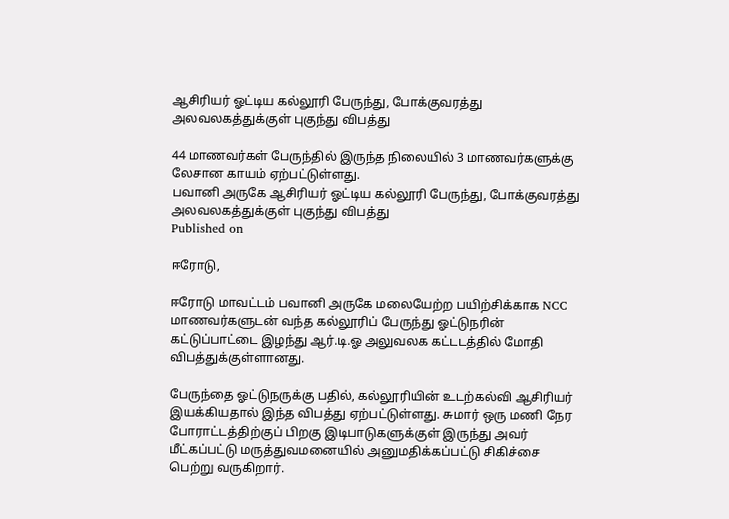ஆசிரியர் ஓட்டிய கல்லூரி பேருந்து, போக்குவரத்து அலவலகத்துக்குள் புகுந்து விபத்து

44 மாணவர்கள் பேருந்தில் இருந்த நிலையில் 3 மாணவர்களுக்கு லேசான காயம் ஏற்பட்டுள்ளது.
பவானி அருகே ஆசிரியர் ஓட்டிய கல்லூரி பேருந்து, போக்குவரத்து அலவலகத்துக்குள் புகுந்து விபத்து
Published on

ஈரோடு,

ஈரோடு மாவட்டம் பவானி அருகே மலையேற்ற பயிற்சிக்காக NCC மாணவர்களுடன் வந்த கல்லூரிப் பேருந்து ஓட்டுநரின் கட்டுப்பாட்டை இழந்து ஆர்.டி.ஓ அலுவலக கட்டடத்தில் மோதி விபத்துக்குள்ளானது.

பேருந்தை ஓட்டுநருக்கு பதில், கல்லூரியின் உடற்கல்வி ஆசிரியர் இயக்கியதால் இந்த விபத்து ஏற்பட்டுள்ளது. சுமார் ஒரு மணி நேர போராட்டத்திற்குப் பிறகு இடிபாடுகளுக்குள் இருந்து அவர் மீட்கப்பட்டு மருத்துவமனையில் அனுமதிக்கப்பட்டு சிகிச்சை பெற்று வருகிறார்.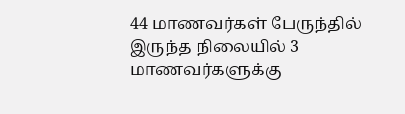44 மாணவர்கள் பேருந்தில் இருந்த நிலையில் 3 மாணவர்களுக்கு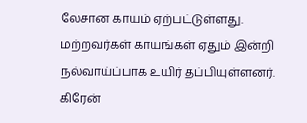லேசான காயம் ஏற்பட்டுள்ளது. மற்றவர்கள் காயங்கள் ஏதும் இன்றி நல்வாய்ப்பாக உயிர் தப்பியுள்ளனர். கிரேன்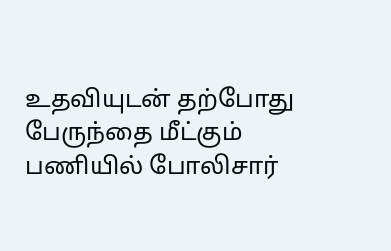உதவியுடன் தற்போது பேருந்தை மீட்கும் பணியில் போலிசார்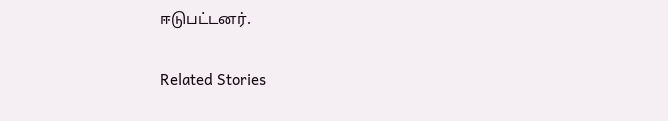ஈடுபட்டனர்.

Related Stories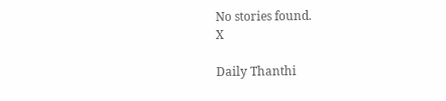No stories found.
X

Daily Thanthi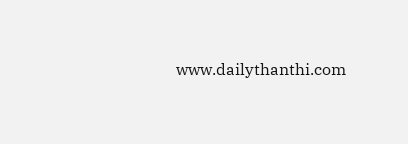www.dailythanthi.com